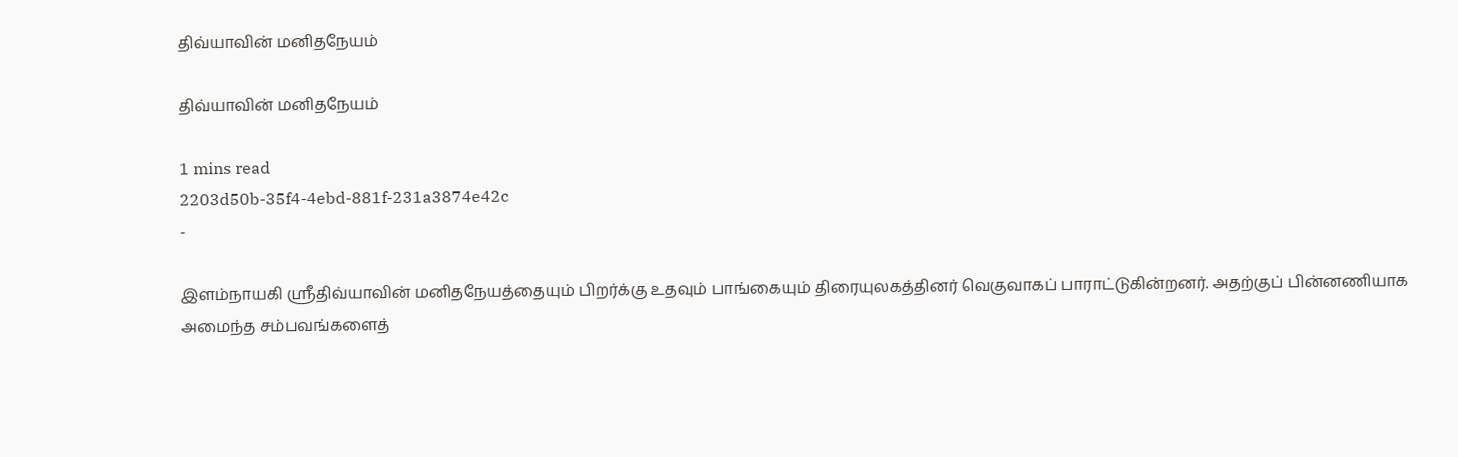திவ்யாவின் மனிதநேயம்

திவ்யாவின் மனிதநேயம்

1 mins read
2203d50b-35f4-4ebd-881f-231a3874e42c
-

இளம்நாயகி ஸ்ரீதிவ்யாவின் மனிதநேயத்தையும் பிறர்க்கு உதவும் பாங்கையும் திரையுலகத்தினர் வெகுவாகப் பாராட்டுகின்றனர். அதற்குப் பின்னணியாக அமைந்த சம்பவங்களைத்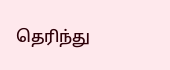தெரிந்து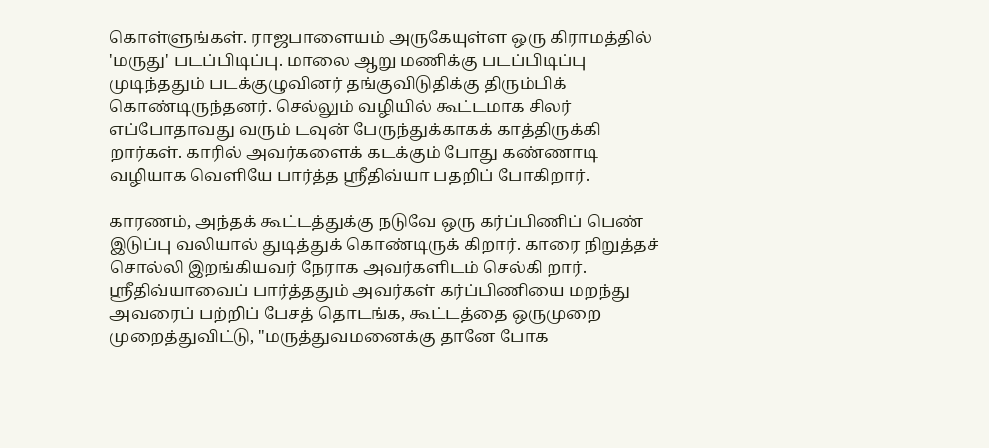கொள்ளுங்கள். ராஜபாளையம் அருகேயுள்ள ஒரு கிராமத்தில் 'மருது' படப்பிடிப்பு. மாலை ஆறு மணிக்கு படப்பிடிப்பு முடிந்ததும் படக்குழுவினர் தங்குவிடுதிக்கு திரும்பிக் கொண்டிருந்தனர். செல்லும் வழியில் கூட்டமாக சிலர் எப்போதாவது வரும் டவுன் பேருந்துக்காகக் காத்திருக்கி றார்கள். காரில் அவர்களைக் கடக்கும் போது கண்ணாடி வழியாக வெளியே பார்த்த ஸ்ரீதிவ்யா பதறிப் போகிறார்.

காரணம், அந்தக் கூட்டத்துக்கு நடுவே ஒரு கர்ப்பிணிப் பெண் இடுப்பு வலியால் துடித்துக் கொண்டிருக் கிறார். காரை நிறுத்தச் சொல்லி இறங்கியவர் நேராக அவர்களிடம் செல்கி றார். ஸ்ரீதிவ்யாவைப் பார்த்ததும் அவர்கள் கர்ப்பிணியை மறந்து அவரைப் பற்றிப் பேசத் தொடங்க, கூட்டத்தை ஒருமுறை முறைத்துவிட்டு, "மருத்துவமனைக்கு தானே போக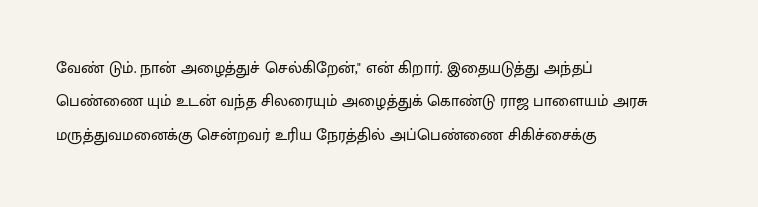வேண் டும். நான் அழைத்துச் செல்கிறேன்," என் கிறார். இதையடுத்து அந்தப் பெண்ணை யும் உடன் வந்த சிலரையும் அழைத்துக் கொண்டு ராஜ பாளையம் அரசு மருத்துவமனைக்கு சென்றவர் உரிய நேரத்தில் அப்பெண்ணை சிகிச்சைக்கு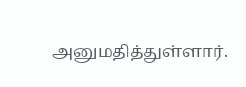அனுமதித்துள்ளார்.